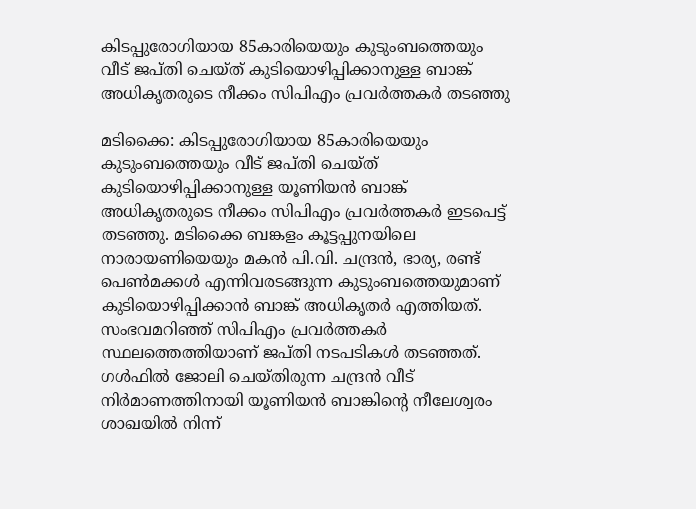കിടപ്പുരോഗിയായ 85കാരിയെയും കുടുംബത്തെയും വീട് ജപ്തി ചെയ്ത് കുടിയൊഴിപ്പിക്കാനുള്ള ബാങ്ക് അധികൃതരുടെ നീക്കം സിപിഎം പ്രവര്‍ത്തകര്‍ തടഞ്ഞു

മടിക്കൈ: കിടപ്പുരോഗിയായ 85കാരിയെയും കുടുംബത്തെയും വീട് ജപ്തി ചെയ്ത് കുടിയൊഴിപ്പിക്കാനുള്ള യൂണിയന്‍ ബാങ്ക് അധികൃതരുടെ നീക്കം സിപിഎം പ്രവര്‍ത്തകര്‍ ഇടപെട്ട് തടഞ്ഞു. മടിക്കൈ ബങ്കളം കൂട്ടപ്പുനയിലെ നാരായണിയെയും മകന്‍ പി.വി. ചന്ദ്രന്‍, ഭാര്യ, രണ്ട് പെണ്‍മക്കള്‍ എന്നിവരടങ്ങുന്ന കുടുംബത്തെയുമാണ് കുടിയൊഴിപ്പിക്കാന്‍ ബാങ്ക് അധികൃതര്‍ എത്തിയത്. സംഭവമറിഞ്ഞ് സിപിഎം പ്രവര്‍ത്തകര്‍ സ്ഥലത്തെത്തിയാണ് ജപ്തി നടപടികള്‍ തടഞ്ഞത്. ഗള്‍ഫില്‍ ജോലി ചെയ്തിരുന്ന ചന്ദ്രന്‍ വീട് നിര്‍മാണത്തിനായി യൂണിയന്‍ ബാങ്കിന്റെ നീലേശ്വരം ശാഖയില്‍ നിന്ന്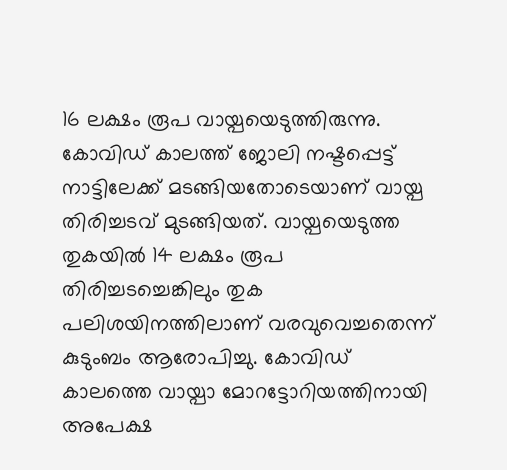16 ലക്ഷം രൂപ വായ്പയെടുത്തിരുന്നു. കോവിഡ് കാലത്ത് ജോലി നഷ്ടപ്പെട്ട് നാട്ടിലേക്ക് മടങ്ങിയതോടെയാണ് വായ്പ തിരിച്ചടവ് മുടങ്ങിയത്. വായ്പയെടുത്ത തുകയില്‍ 14 ലക്ഷം രൂപ തിരിച്ചടച്ചെങ്കിലും തുക പലിശയിനത്തിലാണ് വരവുവെച്ചതെന്ന് കുടുംബം ആരോപിച്ചു. കോവിഡ് കാലത്തെ വായ്പാ മോറട്ടോറിയത്തിനായി അപേക്ഷ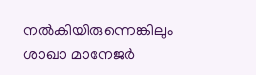നല്‍കിയിരുന്നെങ്കിലും ശാഖാ മാനേജര്‍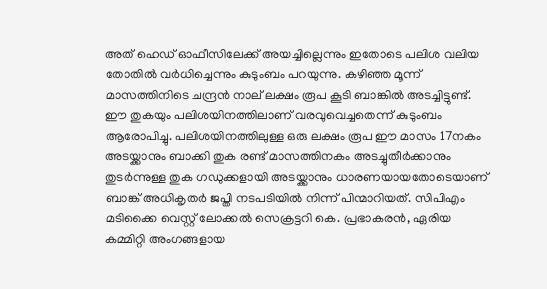അത് ഹെഡ് ഓഫീസിലേക്ക് അയച്ചില്ലെന്നും ഇതോടെ പലിശ വലിയ തോതില്‍ വര്‍ധിച്ചെന്നും കുടുംബം പറയുന്നു. കഴിഞ്ഞ മൂന്ന് മാസത്തിനിടെ ചന്ദ്രന്‍ നാല് ലക്ഷം രൂപ കൂടി ബാങ്കില്‍ അടച്ചിട്ടുണ്ട്. ഈ തുകയും പലിശയിനത്തിലാണ് വരവുവെച്ചതെന്ന് കുടുംബം ആരോപിച്ചു. പലിശയിനത്തിലുള്ള ഒരു ലക്ഷം രൂപ ഈ മാസം 17നകം അടയ്ക്കാനും ബാക്കി തുക രണ്ട് മാസത്തിനകം അടച്ചുതീര്‍ക്കാനും തുടര്‍ന്നുള്ള തുക ഗഡുക്കളായി അടയ്ക്കാനും ധാരണയായതോടെയാണ് ബാങ്ക് അധികൃതര്‍ ജപ്തി നടപടിയില്‍ നിന്ന് പിന്മാറിയത്. സിപിഎം മടിക്കൈ വെസ്റ്റ് ലോക്കല്‍ സെക്രട്ടറി കെ. പ്രഭാകരന്‍, ഏരിയ കമ്മിറ്റി അംഗങ്ങളായ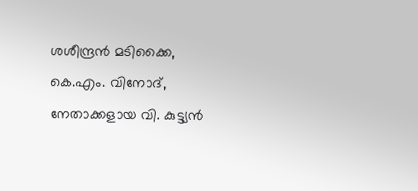ശശീന്ദ്രന്‍ മടിക്കൈ, കെ.എം. വിനോദ്, നേതാക്കളായ വി. കുട്ട്യന്‍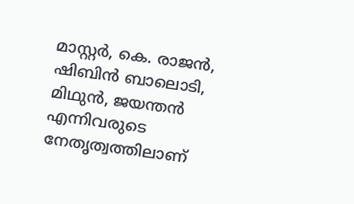മാസ്റ്റര്‍, കെ. രാജന്‍, ഷിബിന്‍ ബാലൊടി, മിഥുന്‍, ജയന്തന്‍ എന്നിവരുടെ നേതൃത്വത്തിലാണ്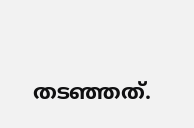തടഞ്ഞത്.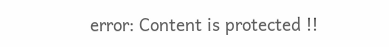error: Content is protected !!